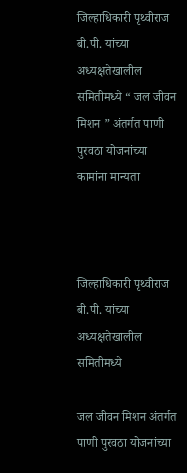जिल्हाधिकारी पृथ्वीराज बी.पी. यांच्या अध्यक्षतेखालील समितीमध्ये “ जल जीवन मिशन ” अंतर्गत पाणी पुरवठा योजनांच्या कामांना मान्यता



जिल्हाधिकारी पृथ्वीराज बी.पी. यांच्या अध्यक्षतेखालील समितीमध्ये

जल जीवन मिशन अंतर्गत पाणी पुरवठा योजनांच्या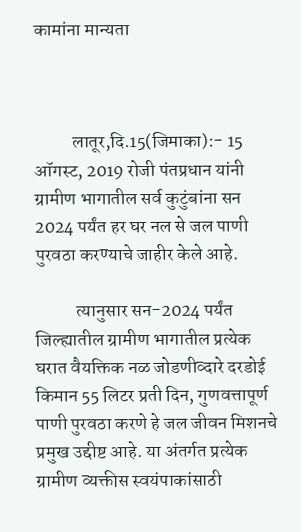कामांना मान्यता



          लातूर,दि.15(जिमाका):- 15 ऑगस्ट, 2019 रोजी पंतप्रधान यांनी ग्रामीण भागातील सर्व कुटुंबांना सन 2024 पर्यंत हर घर नल से जल पाणी पुरवठा करण्याचे जाहीर केले आहे.

           त्यानुसार सन-2024 पर्यंत जिल्ह्यातील ग्रामीण भागातील प्रत्येक घरात वैयक्तिक नळ जोडणीव्दारे दरडोई किमान 55 लिटर प्रती दिन, गुणवत्तापूर्ण पाणी पुरवठा करणे हे जल जीवन मिशनचे प्रमुख उद्दीष्ट आहे. या अंतर्गत प्रत्येक ग्रामीण व्यक्तीस स्वयंपाकांसाठी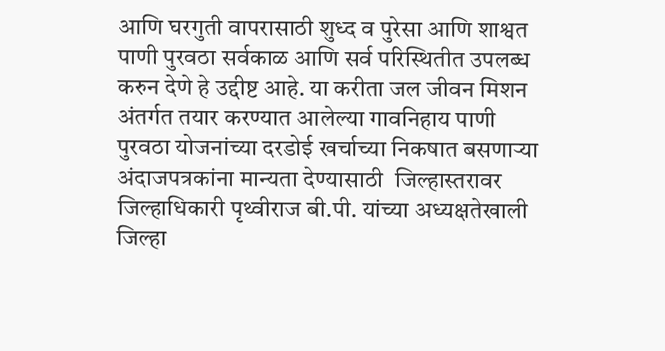आणि घरगुती वापरासाठी शुध्द व पुरेसा आणि शाश्वत पाणी पुरवठा सर्वकाळ आणि सर्व परिस्थितीत उपलब्ध करुन देणे हे उद्दीष्ट आहे. या करीता जल जीवन मिशन अंतर्गत तयार करण्यात आलेल्या गावनिहाय पाणी पुरवठा योजनांच्या दरडोई खर्चाच्या निकषात बसणाऱ्या अंदाजपत्रकांना मान्यता देण्यासाठी  जिल्हास्तरावर जिल्हाधिकारी पृथ्वीराज बी.पी. यांच्या अध्यक्षतेखाली जिल्हा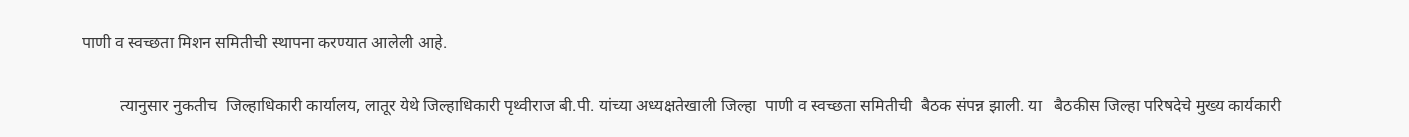पाणी व स्वच्छता मिशन समितीची स्थापना करण्यात आलेली आहे.

         त्यानुसार नुकतीच  जिल्हाधिकारी कार्यालय, लातूर येथे जिल्हाधिकारी पृथ्वीराज बी.पी. यांच्या अध्यक्षतेखाली जिल्हा  पाणी व स्वच्छता समितीची  बैठक संपन्न झाली. या   बैठकीस जिल्हा परिषदेचे मुख्य कार्यकारी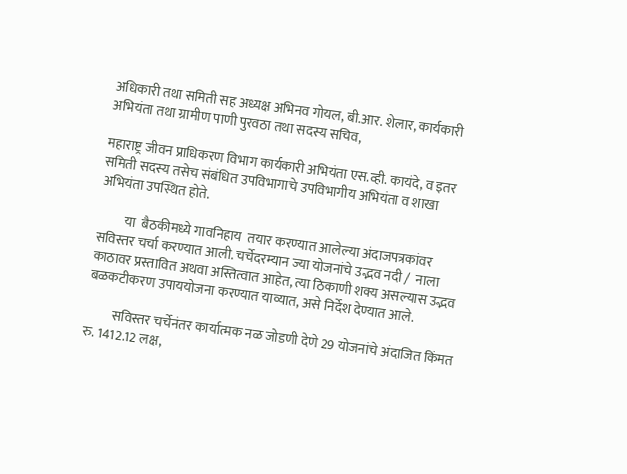अधिकारी तथा समिती सह अध्यक्ष अभिनव गोयल, बी.आर. शेलार, कार्यकारी अभियंता तथा ग्रामीण पाणी पुरवठा तथा सदस्य सचिव,

महाराष्ट्र जीवन प्राधिकरण विभाग कार्यकारी अभियंता एस.व्ही. कायंदे, व इतर समिती सदस्य तसेच संबंधित उपविभागाचे उपविभागीय अभियंता व शाखा अभियंता उपस्थित होते.

          या  बैठकीमध्ये गावनिहाय  तयार करण्यात आलेल्या अंदाजपत्रकांवर सविस्तर चर्चा करण्यात आली. चर्चेदरम्यान ज्या योजनांचे उद्भव नदी /  नाला काठावर प्रस्तावित अथवा अस्तित्वात आहेत, त्या ठिकाणी शक्य असल्यास उद्भव बळकटीकरण उपाययोजना करण्यात याव्यात, असे निर्देश देण्यात आले.

          सविस्तर चर्चेनंतर कार्यात्मक नळ जोडणी देणे 29 योजनांचे अंदाजित किंमत                    रु. 1412.12 लक्ष,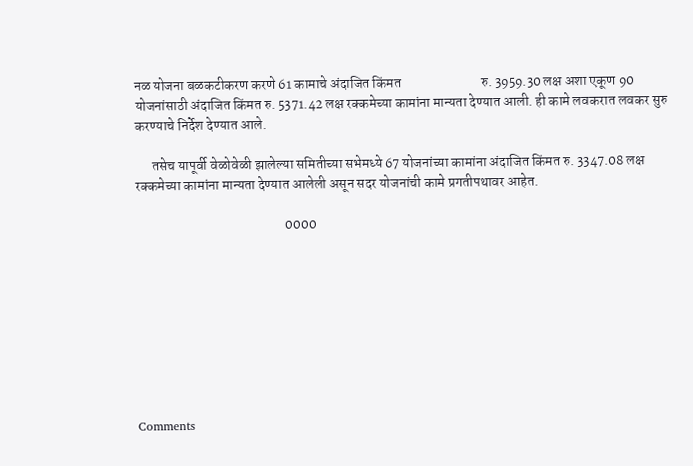नळ योजना बळकटीकरण करणे 61 कामाचे अंदाजित किंमत                             रु. 3959.30 लक्ष अशा एकूण 90 योजनांसाठी अंदाजित किंमत रु. 5371.42 लक्ष रक्कमेच्या कामांना मान्यता देण्यात आली. ही कामे लवकरात लवकर सुरु करण्याचे निर्देश देण्यात आले.

      तसेच यापूर्वी वेळोवेळी झालेल्या समितीच्या सभेमध्ये 67 योजनांच्या कामांना अंदाजित किंमत रु. 3347.08 लक्ष रक्कमेच्या कामांना मान्यता देण्यात आलेली असून सदर योजनांची कामे प्रगतीपथावर आहेत.

                                                      0000









Comments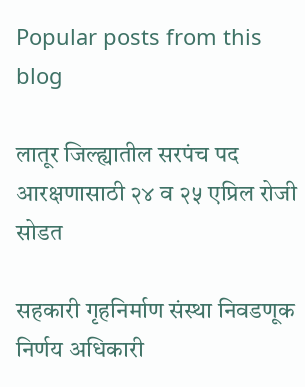Popular posts from this blog

लातूर जिल्ह्यातील सरपंच पद आरक्षणासाठी २४ व २५ एप्रिल रोजी सोडत

सहकारी गृहनिर्माण संस्था निवडणूक निर्णय अधिकारी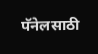पॅनेलसाठी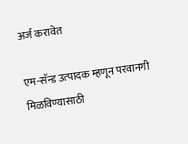अर्ज करावेत

एम-सॅन्‍ड उत्‍पादक म्‍हणून परवानगी मिळविण्यासाठी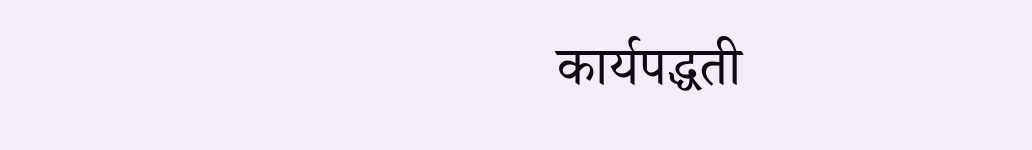कार्यपद्धती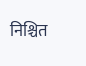निश्चित